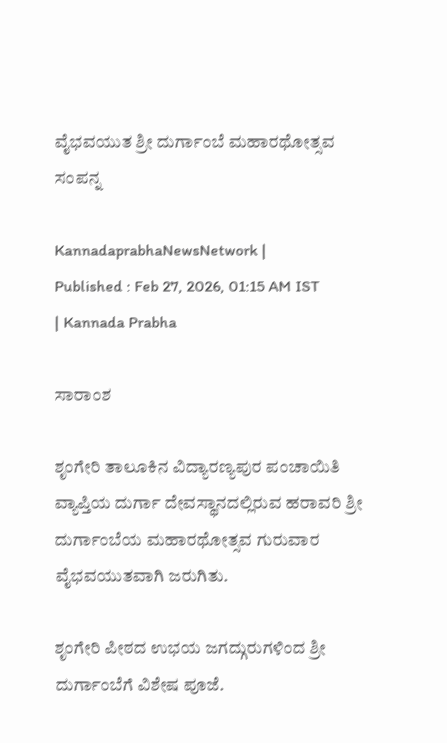ವೈಭವಯುತ ಶ್ರೀ ದುರ್ಗಾಂಬೆ ಮಹಾರಥೋತ್ಸವ ಸಂಪನ್ನ

KannadaprabhaNewsNetwork |
Published : Feb 27, 2026, 01:15 AM IST
| Kannada Prabha

ಸಾರಾಂಶ

ಶೃಂಗೇರಿ ತಾಲೂಕಿನ ವಿದ್ಯಾರಣ್ಯಪುರ ಪಂಚಾಯಿತಿ ವ್ಯಾಪ್ತಿಯ ದುರ್ಗಾ ದೇವಸ್ಥಾನದಲ್ಲಿರುವ ಹರಾವರಿ ಶ್ರೀ ದುರ್ಗಾಂಬೆಯ ಮಹಾರಥೋತ್ಸವ ಗುರುವಾರ ವೈಭವಯುತವಾಗಿ ಜರುಗಿತು.

ಶೃಂಗೇರಿ ಪೀಠದ ಉಭಯ ಜಗದ್ಗುರುಗಳಿಂದ ಶ್ರೀ ದುರ್ಗಾಂಬೆಗೆ ವಿಶೇಷ ಪೂಜೆ.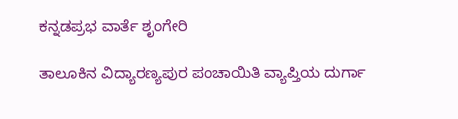ಕನ್ನಡಪ್ರಭ ವಾರ್ತೆ ಶೃಂಗೇರಿ

ತಾಲೂಕಿನ ವಿದ್ಯಾರಣ್ಯಪುರ ಪಂಚಾಯಿತಿ ವ್ಯಾಪ್ತಿಯ ದುರ್ಗಾ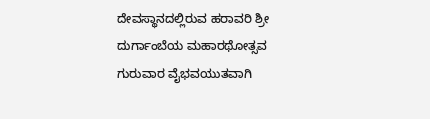ದೇವಸ್ಥಾನದಲ್ಲಿರುವ ಹರಾವರಿ ಶ್ರೀ ದುರ್ಗಾಂಬೆಯ ಮಹಾರಥೋತ್ಸವ ಗುರುವಾರ ವೈಭವಯುತವಾಗಿ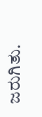ಜರುಗಿತು.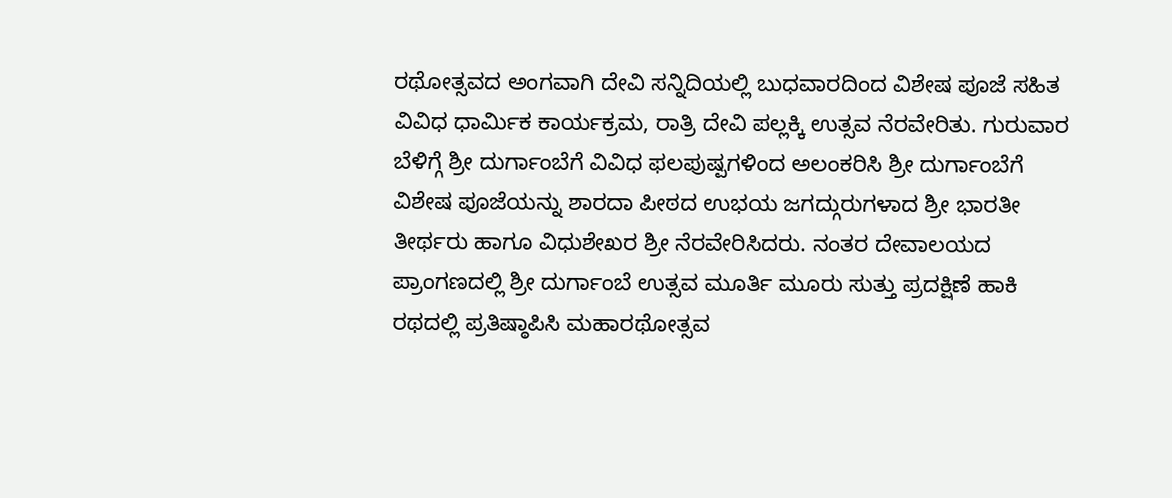ರಥೋತ್ಸವದ ಅಂಗವಾಗಿ ದೇವಿ ಸನ್ನಿದಿಯಲ್ಲಿ ಬುಧವಾರದಿಂದ ವಿಶೇಷ ಪೂಜೆ ಸಹಿತ ವಿವಿಧ ಧಾರ್ಮಿಕ ಕಾರ್ಯಕ್ರಮ, ರಾತ್ರಿ ದೇವಿ ಪಲ್ಲಕ್ಕಿ ಉತ್ಸವ ನೆರವೇರಿತು. ಗುರುವಾರ ಬೆಳಿಗ್ಗೆ ಶ್ರೀ ದುರ್ಗಾಂಬೆಗೆ ವಿವಿಧ ಫಲಪುಷ್ಪಗಳಿಂದ ಅಲಂಕರಿಸಿ ಶ್ರೀ ದುರ್ಗಾಂಬೆಗೆ ವಿಶೇಷ ಪೂಜೆಯನ್ನು ಶಾರದಾ ಪೀಠದ ಉಭಯ ಜಗದ್ಗುರುಗಳಾದ ಶ್ರೀ ಭಾರತೀ ತೀರ್ಥರು ಹಾಗೂ ವಿಧುಶೇಖರ ಶ್ರೀ ನೆರವೇರಿಸಿದರು. ನಂತರ ದೇವಾಲಯದ ಪ್ರಾಂಗಣದಲ್ಲಿ ಶ್ರೀ ದುರ್ಗಾಂಬೆ ಉತ್ಸವ ಮೂರ್ತಿ ಮೂರು ಸುತ್ತು ಪ್ರದಕ್ಷಿಣೆ ಹಾಕಿ ರಥದಲ್ಲಿ ಪ್ರತಿಷ್ಠಾಪಿಸಿ ಮಹಾರಥೋತ್ಸವ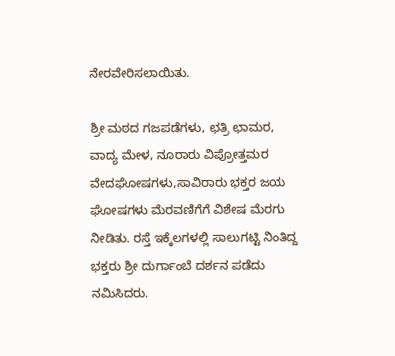ನೇರವೇರಿಸಲಾಯಿತು.

ಶ್ರೀ ಮಠದ ಗಜಪಡೆಗಳು, ಛತ್ರಿ ಛಾಮರ, ವಾದ್ಯ ಮೇಳ, ನೂರಾರು ವಿಪ್ರೋತ್ತಮರ ವೇದಘೋಷಗಳು,ಸಾವಿರಾರು ಭಕ್ತರ ಜಯ ಘೋಷಗಳು ಮೆರವಣಿಗೆಗೆ ವಿಶೇಷ ಮೆರಗು ನೀಡಿತು. ರಸ್ತೆ ಇಕ್ಕೆಲಗಳಲ್ಲಿ ಸಾಲುಗಟ್ಟಿ ನಿಂತಿದ್ದ ಭಕ್ತರು ಶ್ರೀ ದುರ್ಗಾಂಬೆ ದರ್ಶನ ಪಡೆದು ನಮಿಸಿದರು.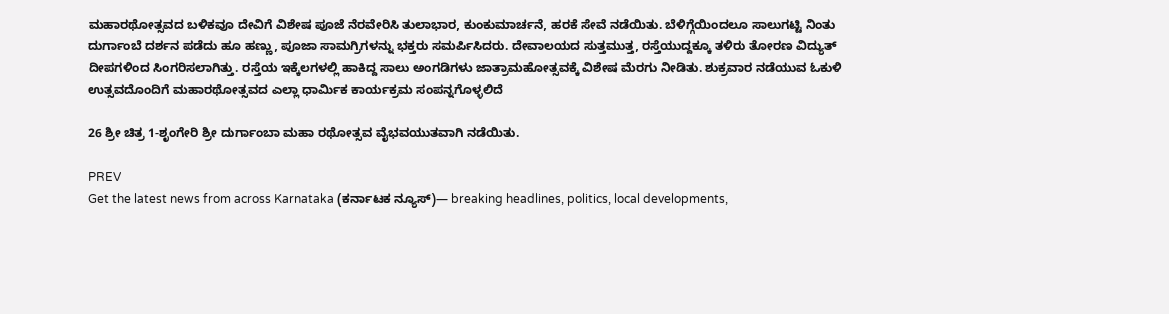ಮಹಾರಥೋತ್ಸವದ ಬಳಿಕವೂ ದೇವಿಗೆ ವಿಶೇಷ ಪೂಜೆ ನೆರವೇರಿಸಿ ತುಲಾಭಾರ, ಕುಂಕುಮಾರ್ಚನೆ, ಹರಕೆ ಸೇವೆ ನಡೆಯಿತು. ಬೆಳಿಗ್ಗೆಯಿಂದಲೂ ಸಾಲುಗಟ್ಟಿ ನಿಂತು ದುರ್ಗಾಂಬೆ ದರ್ಶನ ಪಡೆದು ಹೂ ಹಣ್ಣು, ಪೂಜಾ ಸಾಮಗ್ರಿಗಳನ್ನು ಭಕ್ತರು ಸಮರ್ಪಿಸಿದರು. ದೇವಾಲಯದ ಸುತ್ತಮುತ್ತ, ರಸ್ತೆಯುದ್ದಕ್ಕೂ ತಳಿರು ತೋರಣ ವಿದ್ಯುತ್ ದೀಪಗಳಿಂದ ಸಿಂಗರಿಸಲಾಗಿತ್ತು. ರಸ್ತೆಯ ಇಕ್ಕೆಲಗಳಲ್ಲಿ ಹಾಕಿದ್ದ ಸಾಲು ಅಂಗಡಿಗಳು ಜಾತ್ರಾಮಹೋತ್ಸವಕ್ಕೆ ವಿಶೇಷ ಮೆರಗು ನೀಡಿತು. ಶುಕ್ರವಾರ ನಡೆಯುವ ಓಕುಳಿ ಉತ್ಸವದೊಂದಿಗೆ ಮಹಾರಥೋತ್ಸವದ ಎಲ್ಲಾ ಧಾರ್ಮಿಕ ಕಾರ್ಯಕ್ರಮ ಸಂಪನ್ನಗೊಳ್ಳಲಿದೆ

26 ಶ್ರೀ ಚಿತ್ರ 1-ಶೃಂಗೇರಿ ಶ್ರೀ ದುರ್ಗಾಂಬಾ ಮಹಾ ರಥೋತ್ಸವ ವೈಭವಯುತವಾಗಿ ನಡೆಯಿತು.

PREV
Get the latest news from across Karnataka (ಕರ್ನಾಟಕ ನ್ಯೂಸ್)— breaking headlines, politics, local developments,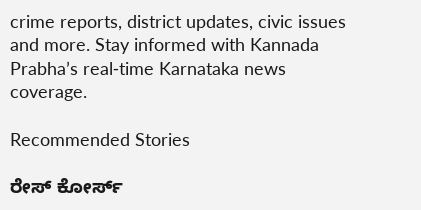crime reports, district updates, civic issues and more. Stay informed with Kannada Prabha’s real‑time Karnataka news coverage.

Recommended Stories

ರೇಸ್‌ ಕೋರ್ಸ್‌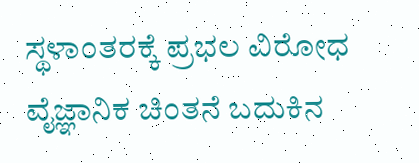ಸ್ಥಳಾಂತರಕ್ಕೆ ಪ್ರಭಲ ವಿರೋಧ
ವೈಜ್ಞಾನಿಕ ಚಿಂತನೆ ಬದುಕಿನ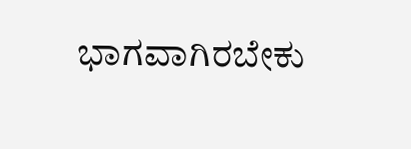ಭಾಗವಾಗಿರಬೇಕು